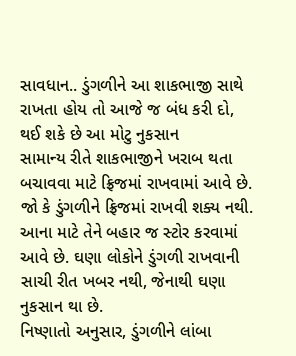સાવધાન.. ડુંગળીને આ શાકભાજી સાથે રાખતા હોય તો આજે જ બંધ કરી દો, થઈ શકે છે આ મોટુ નુકસાન
સામાન્ય રીતે શાકભાજીને ખરાબ થતા બચાવવા માટે ફ્રિજમાં રાખવામાં આવે છે. જો કે ડુંગળીને ફ્રિજમાં રાખવી શક્ય નથી. આના માટે તેને બહાર જ સ્ટોર કરવામાં આવે છે. ઘણા લોકોને ડુંગળી રાખવાની સાચી રીત ખબર નથી, જેનાથી ઘણા નુકસાન થા છે.
નિષ્ણાતો અનુસાર, ડુંગળીને લાંબા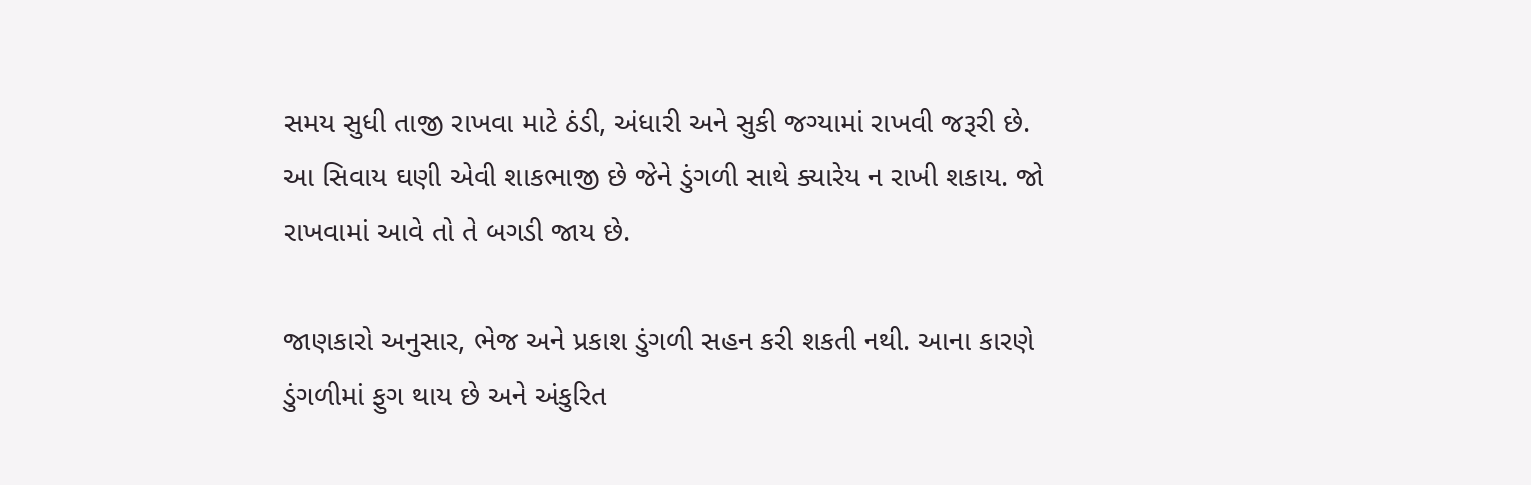સમય સુધી તાજી રાખવા માટે ઠંડી, અંધારી અને સુકી જગ્યામાં રાખવી જરૂરી છે. આ સિવાય ઘણી એવી શાકભાજી છે જેને ડુંગળી સાથે ક્યારેય ન રાખી શકાય. જો રાખવામાં આવે તો તે બગડી જાય છે.

જાણકારો અનુસાર, ભેજ અને પ્રકાશ ડુંગળી સહન કરી શકતી નથી. આના કારણે ડુંગળીમાં ફુગ થાય છે અને અંકુરિત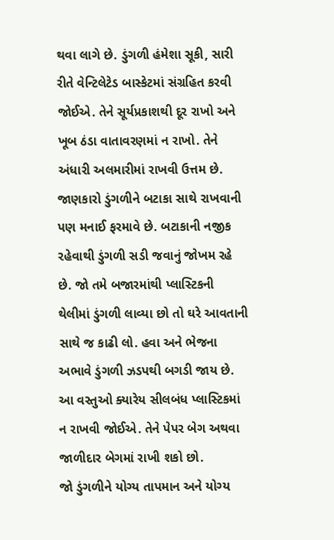થવા લાગે છે. ડુંગળી હંમેશા સૂકી, સારી રીતે વેન્ટિલેટેડ બાસ્કેટમાં સંગ્રહિત કરવી જોઈએ. તેને સૂર્યપ્રકાશથી દૂર રાખો અને ખૂબ ઠંડા વાતાવરણમાં ન રાખો. તેને અંધારી અલમારીમાં રાખવી ઉત્તમ છે.
જાણકારો ડુંગળીને બટાકા સાથે રાખવાની પણ મનાઈ ફરમાવે છે. બટાકાની નજીક રહેવાથી ડુંગળી સડી જવાનું જોખમ રહે છે. જો તમે બજારમાંથી પ્લાસ્ટિકની થેલીમાં ડુંગળી લાવ્યા છો તો ઘરે આવતાની સાથે જ કાઢી લો. હવા અને ભેજના અભાવે ડુંગળી ઝડપથી બગડી જાય છે. આ વસ્તુઓ ક્યારેય સીલબંધ પ્લાસ્ટિકમાં ન રાખવી જોઈએ. તેને પેપર બેગ અથવા જાળીદાર બેગમાં રાખી શકો છો.
જો ડુંગળીને યોગ્ય તાપમાન અને યોગ્ય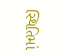સ્થિતિમાં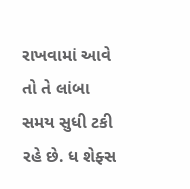રાખવામાં આવે તો તે લાંબા સમય સુધી ટકી રહે છે. ધ શેફ્સ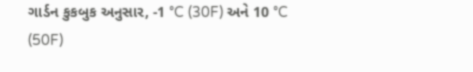ગાર્ડન કુકબુક અનુસાર, -1 °C (30F) અને 10 °C (50F)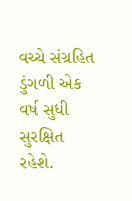વચ્ચે સંગ્રહિત ડુંગળી એક વર્ષ સુધી સુરક્ષિત રહેશે.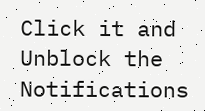Click it and Unblock the Notifications